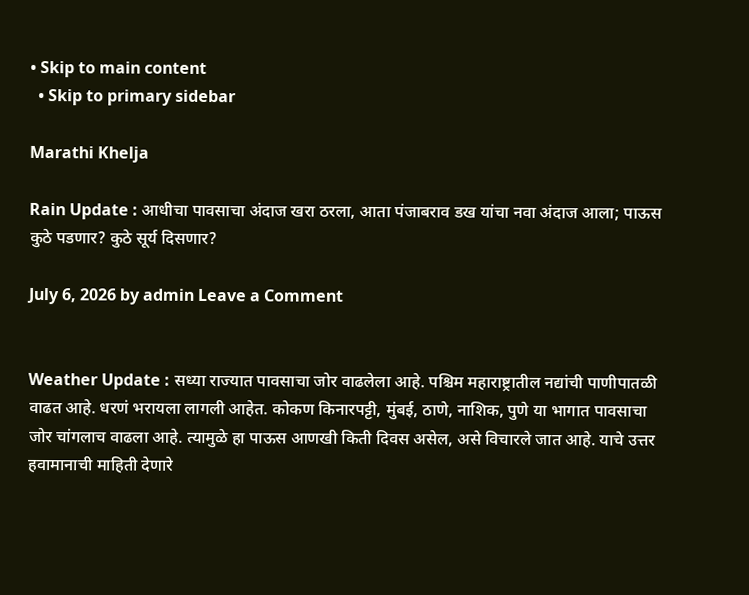• Skip to main content
  • Skip to primary sidebar

Marathi Khelja

Rain Update : आधीचा पावसाचा अंदाज खरा ठरला, आता पंजाबराव डख यांचा नवा अंदाज आला; पाऊस कुठे पडणार? कुठे सूर्य दिसणार?

July 6, 2026 by admin Leave a Comment


Weather Update : सध्या राज्यात पावसाचा जोर वाढलेला आहे. पश्चिम महाराष्ट्रातील नद्यांची पाणीपातळी वाढत आहे. धरणं भरायला लागली आहेत. कोकण किनारपट्टी, मुंबई, ठाणे, नाशिक, पुणे या भागात पावसाचा जोर चांगलाच वाढला आहे. त्यामुळे हा पाऊस आणखी किती दिवस असेल, असे विचारले जात आहे. याचे उत्तर हवामानाची माहिती देणारे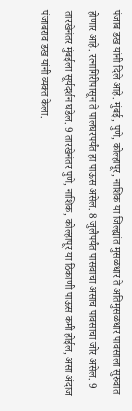पंजाब डख यांनी दिले आहे. मुंबई, पुणे, कोल्हापूर, नाशिक या जिल्ह्यांत मुसळधार ते अतिमुसळधार पावसाला सुरुवात होणार आहे. रत्नागिरीपासून ते पालघरपर्यंत हा पाऊस असेल. 8 जुलैपर्यंत पासवाचा असाच पावसाचा जोर असेल. 9 तारखेनंतर मुंबईला सूर्यदर्शन घडेल. 9 तारखेनंतर पुणे, नाशिक, कोल्हापूर या ठिकाणी पाऊस कमी होईल, असा अंदाज पंजाबराव डख यांनी व्यक्त केला.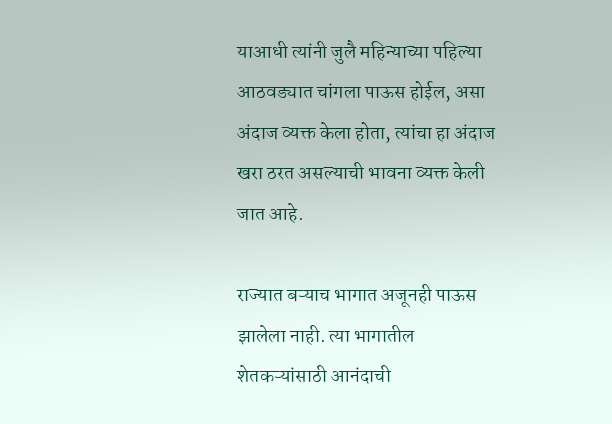याआधी त्यांनी जुलै महिन्याच्या पहिल्या आठवड्यात चांगला पाऊस होईल, असा अंदाज व्यक्त केला होता, त्यांचा हा अंदाज खरा ठरत असल्याची भावना व्यक्त केली जात आहे.

राज्यात बऱ्याच भागात अजूनही पाऊस झालेला नाही. त्या भागातील शेतकऱ्यांसाठी आनंदाची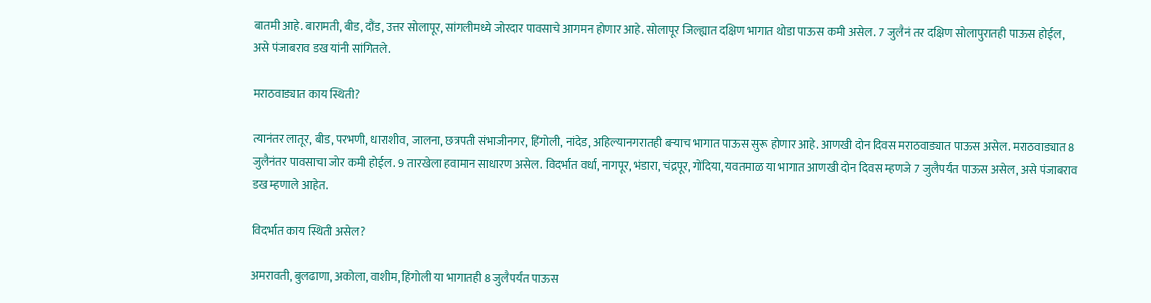बातमी आहे. बारामती, बीड, दौंड, उत्तर सोलापूर, सांगलीमध्ये जोरदार पावसाचे आगमन होणार आहे. सोलापूर जिल्ह्यात दक्षिण भागात थोडा पाऊस कमी असेल. 7 जुलैनं तर दक्षिण सोलापुरातही पाऊस होईल, असे पंजाबराव डख यांनी सांगितले.

मराठवाड्यात काय स्थिती?

त्यानंतर लातूर, बीड, परभणी, धाराशीव, जालना, छत्रपती संभाजीनगर, हिंगोली, नांदेड, अहिल्यानगरातही बऱ्याच भागात पाऊस सुरू होणार आहे. आणखी दोन दिवस मराठवाड्यात पाऊस असेल. मराठवाड्यात 8 जुलैनंतर पावसाचा जोर कमी होईल. 9 तारखेला हवामान साधारण असेल. विदर्भात वर्धा, नागपूर, भंडारा, चंद्रपूर, गोंदिया, यवतमाळ या भागात आणखी दोन दिवस म्हणजे 7 जुलैपर्यंत पाऊस असेल, असे पंजाबराव डख म्हणाले आहेत.

विदर्भात काय स्थिती असेल?

अमरावती, बुलढाणा, अकोला, वाशीम, हिंगोली या भागातही 8 जुलैपर्यंत पाऊस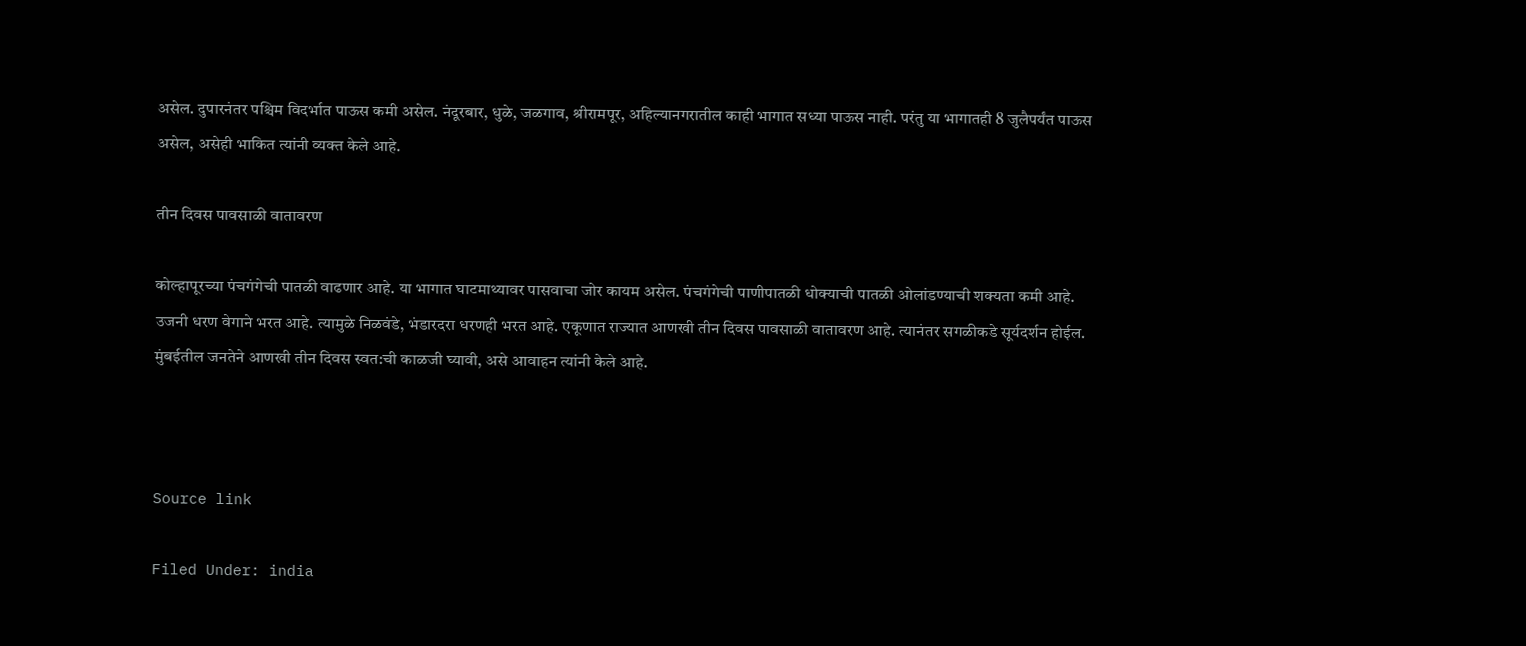असेल. दुपारनंतर पश्चिम विदर्भात पाऊस कमी असेल. नंदूरबार, धुळे, जळगाव, श्रीरामपूर, अहिल्यानगरातील काही भागात सध्या पाऊस नाही. परंतु या भागातही 8 जुलैपर्यंत पाऊस असेल, असेही भाकित त्यांनी व्यक्त केले आहे.

तीन दिवस पावसाळी वातावरण

कोल्हापूरच्या पंचगंगेची पातळी वाढणार आहे. या भागात घाटमाथ्यावर पासवाचा जोर कायम असेल. पंचगंगेची पाणीपातळी धोक्याची पातळी ओलांडण्याची शक्यता कमी आहे. उजनी धरण वेगाने भरत आहे. त्यामुळे निळवंडे, भंडारदरा धरणही भरत आहे. एकूणात राज्यात आणखी तीन दिवस पावसाळी वातावरण आहे. त्यानंतर सगळीकडे सूर्यदर्शन होईल. मुंबईतील जनतेने आणखी तीन दिवस स्वत:ची काळजी घ्यावी, असे आवाहन त्यांनी केले आहे.



Source link

Filed Under: india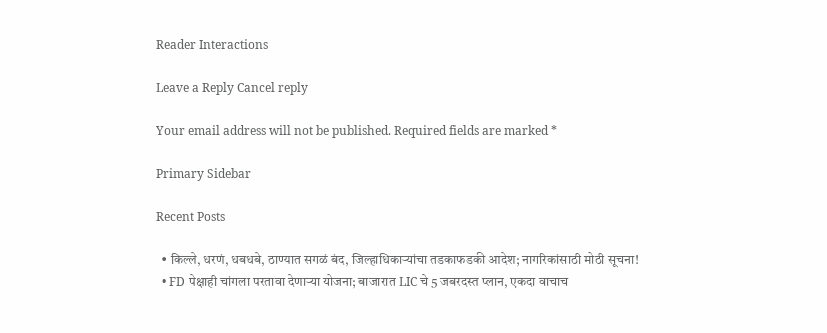Reader Interactions

Leave a Reply Cancel reply

Your email address will not be published. Required fields are marked *

Primary Sidebar

Recent Posts

  • किल्ले, धरणं, धबधबे, ठाण्यात सगळं बंद, जिल्हाधिकाऱ्यांचा तडकाफडकी आदेश; नागरिकांसाठी मोठी सूचना!
  • FD पेक्षाही चांगला परतावा देणाऱ्या योजना; बाजारात LIC चे 5 जबरदस्त प्लान, एकदा वाचाच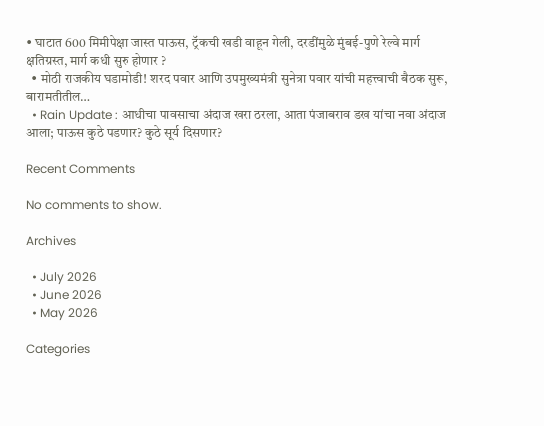• घाटात 600 मिमीपेक्षा जास्त पाऊस, ट्रॅकची खडी वाहून गेली, दरडींमुळे मुंबई-पुणे रेल्वे मार्ग क्षतिग्रस्त, मार्ग कधी सुरु होणार ?
  • मोठी राजकीय घडामोडी! शरद पवार आणि उपमुख्यमंत्री सुनेत्रा पवार यांची महत्त्वाची बैठक सुरू, बारामतीतील…
  • Rain Update : आधीचा पावसाचा अंदाज खरा ठरला, आता पंजाबराव डख यांचा नवा अंदाज आला; पाऊस कुठे पडणार? कुठे सूर्य दिसणार?

Recent Comments

No comments to show.

Archives

  • July 2026
  • June 2026
  • May 2026

Categories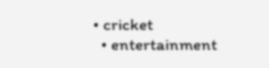• cricket
  • entertainment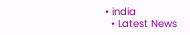• india
  • Latest News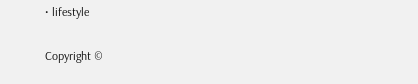• lifestyle

Copyright ©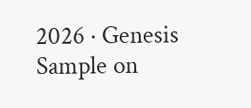2026 · Genesis Sample on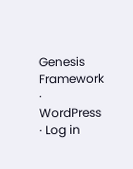Genesis Framework · WordPress · Log in